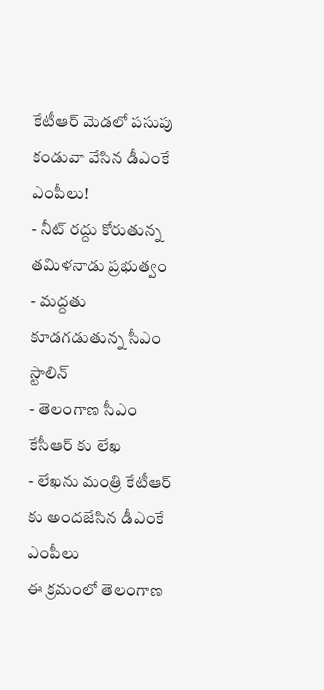కేటీఆర్ మెడలో పసుపు కండువా వేసిన డీఎంకే ఎంపీలు!
- నీట్ రద్దు కోరుతున్న తమిళనాడు ప్రభుత్వం
- మద్దతు కూడగడుతున్న సీఎం స్టాలిన్
- తెలంగాణ సీఎం కేసీఆర్ కు లేఖ
- లేఖను మంత్రి కేటీఆర్ కు అందజేసిన డీఎంకే ఎంపీలు
ఈ క్రమంలో తెలంగాణ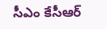సీఎం కేసీఆర్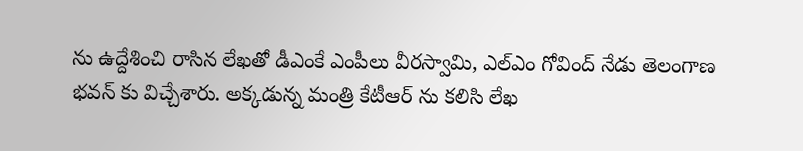ను ఉద్దేశించి రాసిన లేఖతో డీఎంకే ఎంపీలు వీరస్వామి, ఎల్ఎం గోవింద్ నేడు తెలంగాణ భవన్ కు విచ్చేశారు. అక్కడున్న మంత్రి కేటీఆర్ ను కలిసి లేఖ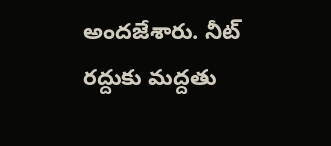అందజేశారు. నీట్ రద్దుకు మద్దతు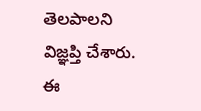తెలపాలని విజ్ఞప్తి చేశారు. ఈ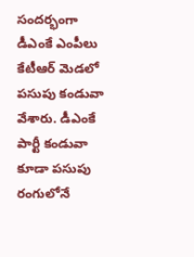సందర్భంగా డీఎంకే ఎంపీలు కేటీఆర్ మెడలో పసుపు కండువా వేశారు. డీఎంకే పార్టీ కండువా కూడా పసుపు రంగులోనే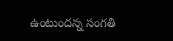ఉంటుందన్న సంగతి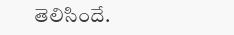తెలిసిందే.